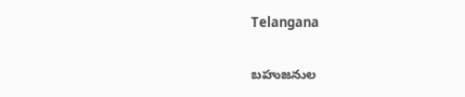Telangana

బహుజనుల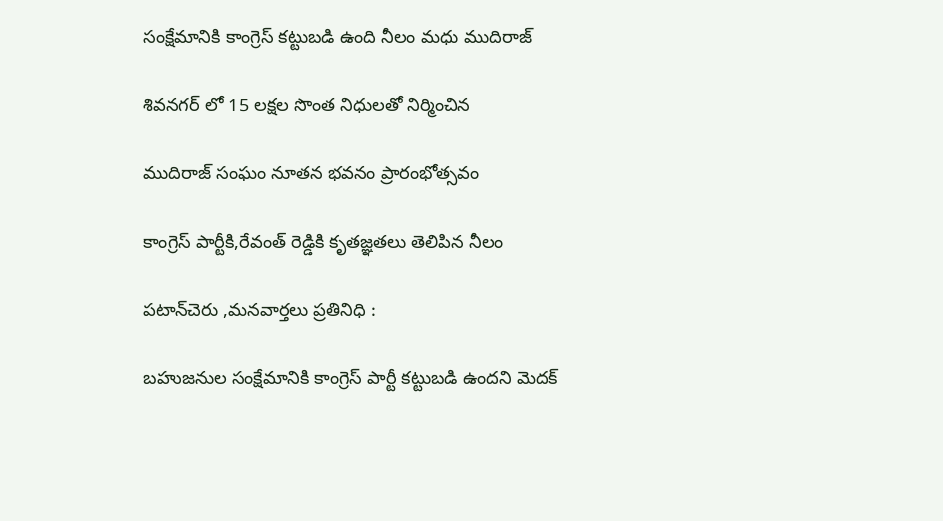సంక్షేమానికి కాంగ్రెస్ కట్టుబడి ఉంది నీలం మధు ముదిరాజ్

శివనగర్ లో 15 లక్షల సొంత నిధులతో నిర్మించిన

ముదిరాజ్ సంఘం నూతన భవనం ప్రారంభోత్సవం

కాంగ్రెస్ పార్టీకి,రేవంత్ రెడ్డికి కృతజ్ఞతలు తెలిపిన నీలం

పటాన్‌చెరు ,మనవార్తలు ప్రతినిధి :

బహుజనుల సంక్షేమానికి కాంగ్రెస్ పార్టీ కట్టుబడి ఉందని మెదక్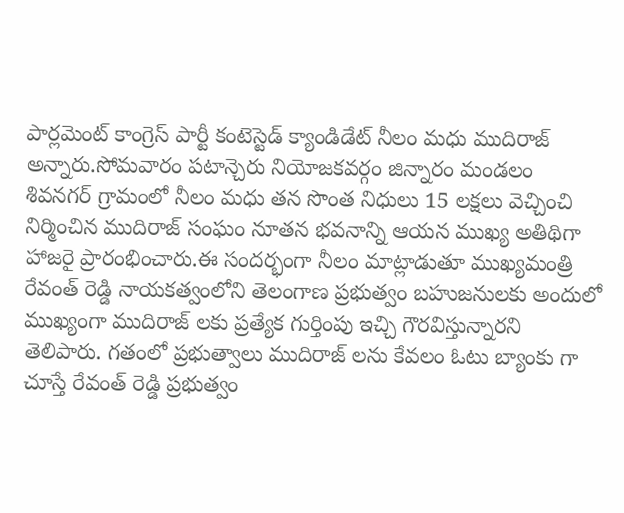పార్లమెంట్ కాంగ్రెస్ పార్టీ కంటెస్టెడ్ క్యాండిడేట్ నీలం మధు ముదిరాజ్ అన్నారు.సోమవారం పటాన్చెరు నియోజకవర్గం జిన్నారం మండలం శివనగర్ గ్రామంలో నీలం మధు తన సొంత నిధులు 15 లక్షలు వెచ్చించి నిర్మించిన ముదిరాజ్ సంఘం నూతన భవనాన్ని ఆయన ముఖ్య అతిథిగా హాజరై ప్రారంభించారు.ఈ సందర్భంగా నీలం మాట్లాడుతూ ముఖ్యమంత్రి రేవంత్ రెడ్డి నాయకత్వంలోని తెలంగాణ ప్రభుత్వం బహుజనులకు అందులో ముఖ్యంగా ముదిరాజ్ లకు ప్రత్యేక గుర్తింపు ఇచ్చి గౌరవిస్తున్నారని తెలిపారు. గతంలో ప్రభుత్వాలు ముదిరాజ్ లను కేవలం ఓటు బ్యాంకు గా చూస్తే రేవంత్ రెడ్డి ప్రభుత్వం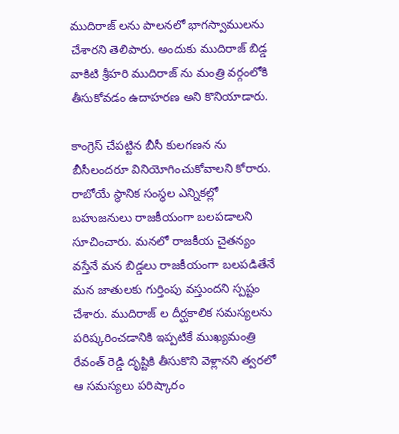ముదిరాజ్ లను పాలనలో భాగస్వాములను చేశారని తెలిపారు. అందుకు ముదిరాజ్ బిడ్డ వాకిటి శ్రీహరి ముదిరాజ్ ను మంత్రి వర్గంలోకి తీసుకోవడం ఉదాహరణ అని కొనియాడారు.

కాంగ్రెస్ చేపట్టిన బీసీ కులగణన ను బీసీలందరూ వినియోగించుకోవాలని కోరారు. రాబోయే స్థానిక సంస్థల ఎన్నికల్లో బహుజనులు రాజకీయంగా బలపడాలని సూచించారు. మనలో రాజకీయ చైతన్యం వస్తేనే మన బిడ్డలు రాజకీయంగా బలపడితేనే మన జాతులకు గుర్తింపు వస్తుందని స్పష్టం చేశారు. ముదిరాజ్ ల దీర్ఘకాలిక సమస్యలను పరిష్కరించడానికి ఇప్పటికే ముఖ్యమంత్రి రేవంత్ రెడ్డి దృష్టికి తీసుకొని వెళ్లానని త్వరలో ఆ సమస్యలు పరిష్కారం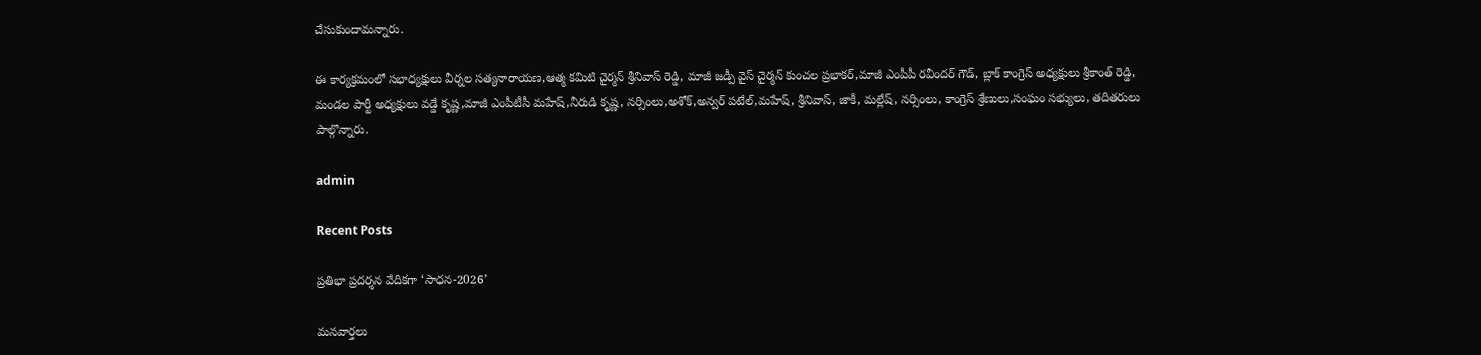చేసుకుందామన్నారు.

ఈ కార్యక్రమంలో సభాధ్యక్షులు వీర్నల సత్యనారాయణ,ఆత్మ కమిటి చైర్మన్ శ్రీనివాస్ రెడ్డి, మాజీ జడ్పీ వైస్ చైర్మన్ కుంచల ప్రభాకర్,మాజీ ఎంపీపీ రవీందర్ గౌడ్, బ్లాక్ కాంగ్రెస్ అధ్యక్షులు శ్రీకాంత్ రెడ్డి, మండల పార్టీ అధ్యక్షులు వడ్డే కృష్ణ,మాజీ ఎంపీటీసీ మహేష్,నీరుడి కృష్ణ, నర్సింలు,అశోక్,అన్వర్ పటేల్,మహేష్, శ్రీనివాస్, జాకీ, మల్లేష్, నర్సింలు, కాంగ్రెస్ శ్రేణులు,సంఘం సభ్యులు, తదితరులు పాల్గొన్నారు.

admin

Recent Posts

ప్రతిభా ప్రదర్శన వేదికగా ‘సాధన-2026’

మనవార్తలు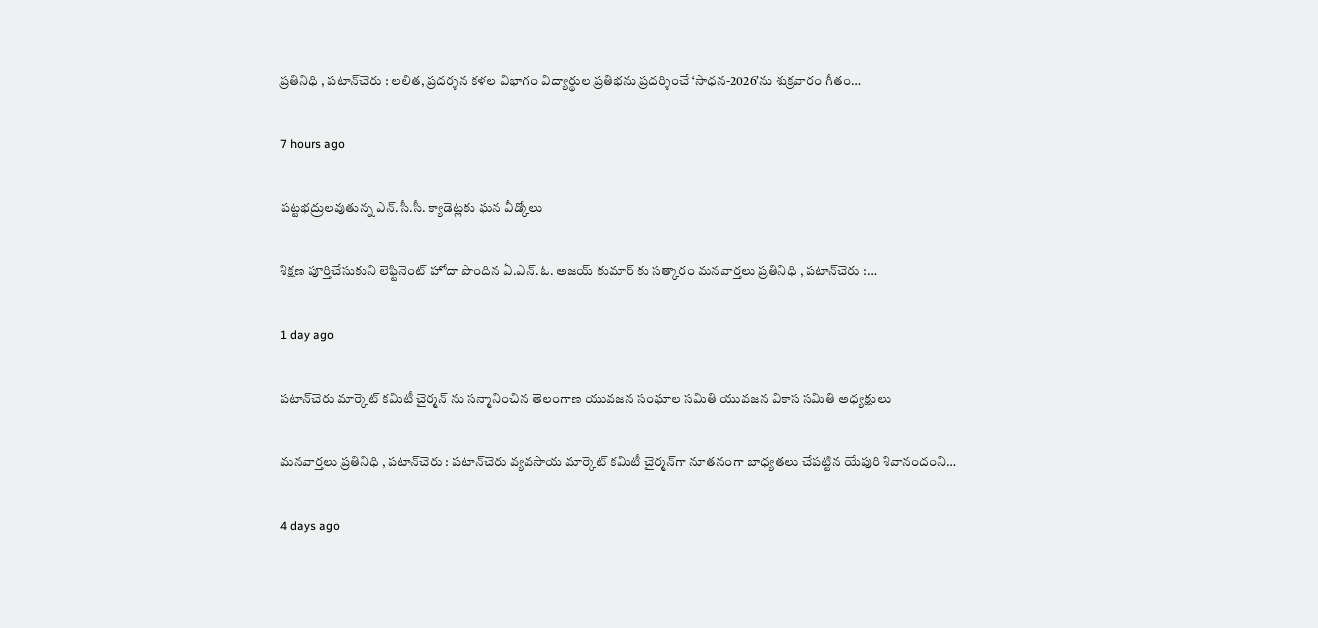ప్రతినిధి , పటాన్‌చెరు : లలిత, ప్రదర్శన కళల విభాగం విద్యార్థుల ప్రతిభను ప్రదర్శించే ‘సాధన-2026’ను శుక్రవారం గీతం…

7 hours ago

పట్టభద్రులవుతున్న ఎన్.సీ.సీ. క్యాడెట్లకు ఘన వీడ్కోలు

శిక్షణ పూర్తిచేసుకుని లెఫ్టినెంట్ హోదా పొందిన ఏ.ఎన్.ఓ. అజయ్ కుమార్ కు సత్కారం మనవార్తలు ప్రతినిధి , పటాన్‌చెరు :…

1 day ago

పటాన్‌చెరు మార్కెట్ కమిటీ చైర్మన్ ను సన్మానించిన తెలంగాణ యువజన సంఘాల సమితి యువజన వికాస సమితి అధ్యక్షులు

మనవార్తలు ప్రతినిధి , పటాన్‌చెరు : పటాన్‌చెరు వ్యవసాయ మార్కెట్ కమిటీ చైర్మన్‌గా నూతనంగా బాధ్యతలు చేపట్టిన యేపురి శివానందంని…

4 days ago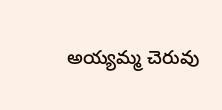అయ్యమ్మ చెరువు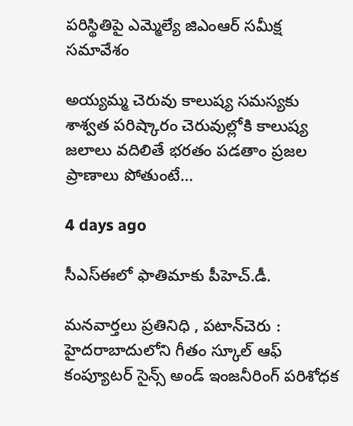పరిస్థితిపై ఎమ్మెల్యే జిఎంఆర్ సమీక్ష సమావేశం

అయ్యమ్మ చెరువు కాలుష్య సమస్యకు శాశ్వత పరిష్కారం చెరువుల్లోకి కాలుష్య జలాలు వదిలితే భరతం పడతాం ప్రజల ప్రాణాలు పోతుంటే…

4 days ago

సీఎస్ఈలో ఫాతిమాకు పీహెచ్.డీ.

మనవార్తలు ప్రతినిధి , పటాన్‌చెరు : హైదరాబాదులోని గీతం స్కూల్ ఆఫ్ కంప్యూటర్ సైన్స్ అండ్ ఇంజనీరింగ్ పరిశోధక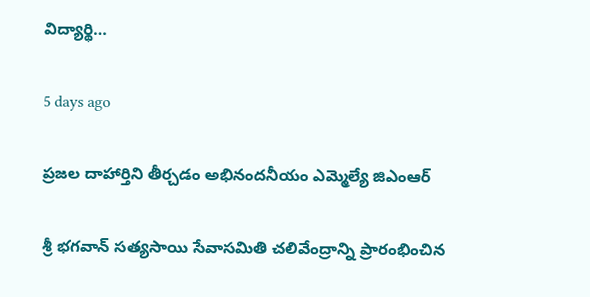విద్యార్థి…

5 days ago

ప్రజల దాహార్తిని తీర్చడం అభినందనీయం ఎమ్మెల్యే జిఎంఆర్

శ్రీ భగవాన్ సత్యసాయి సేవాసమితి చలివేంద్రాన్ని ప్రారంభించిన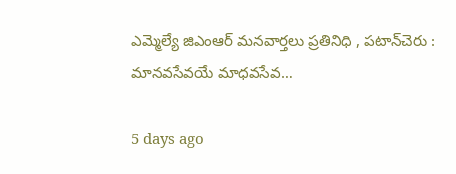ఎమ్మెల్యే జిఎంఆర్ మనవార్తలు ప్రతినిధి , పటాన్‌చెరు : మానవసేవయే మాధవసేవ…

5 days ago